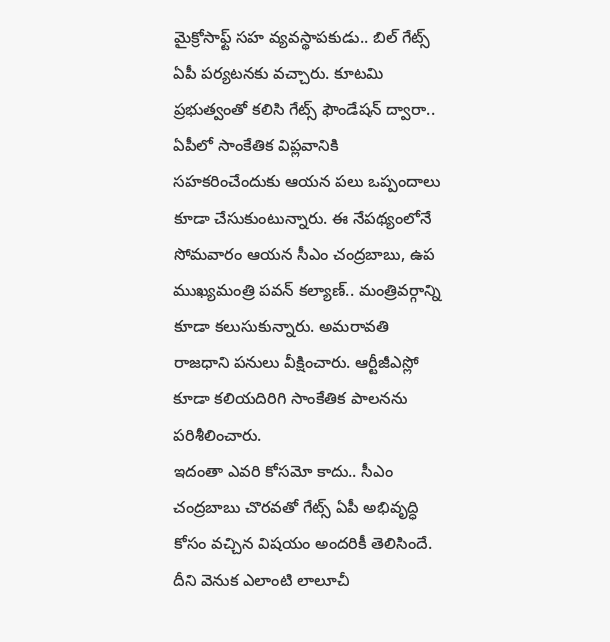మైక్రోసాఫ్ట్ సహ వ్యవస్థాపకుడు.. బిల్ గేట్స్ ఏపీ పర్యటనకు వచ్చారు. కూటమి ప్రభుత్వంతో కలిసి గేట్స్ ఫౌండేషన్ ద్వారా.. ఏపీలో సాంకేతిక విప్లవానికి సహకరించేందుకు ఆయన పలు ఒప్పందాలు కూడా చేసుకుంటున్నారు. ఈ నేపథ్యంలోనే సోమవారం ఆయన సీఎం చంద్రబాబు, ఉప ముఖ్యమంత్రి పవన్ కల్యాణ్.. మంత్రివర్గాన్ని కూడా కలుసుకున్నారు. అమరావతి రాజధాని పనులు వీక్షించారు. ఆర్టీజీఎస్లో కూడా కలియదిరిగి సాంకేతిక పాలనను పరిశీలించారు.
ఇదంతా ఎవరి కోసమో కాదు.. సీఎం చంద్రబాబు చొరవతో గేట్స్ ఏపీ అభివృద్ధి కోసం వచ్చిన విషయం అందరికీ తెలిసిందే. దీని వెనుక ఎలాంటి లాలూచీ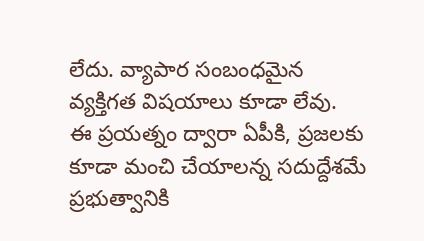లేదు. వ్యాపార సంబంధమైన వ్యక్తిగత విషయాలు కూడా లేవు.
ఈ ప్రయత్నం ద్వారా ఏపీకి, ప్రజలకు కూడా మంచి చేయాలన్న సదుద్దేశమే ప్రభుత్వానికి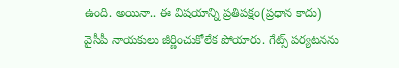ఉంది. అయినా.. ఈ విషయాన్ని ప్రతిపక్షం(ప్రధాన కాదు) వైసీపీ నాయకులు జీర్ణించుకోలేక పోయారు. గేట్స్ పర్యటనను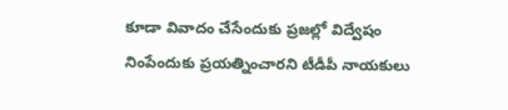కూడా వివాదం చేసేందుకు ప్రజల్లో విద్వేషం నింపేందుకు ప్రయత్నించారని టీడీపీ నాయకులు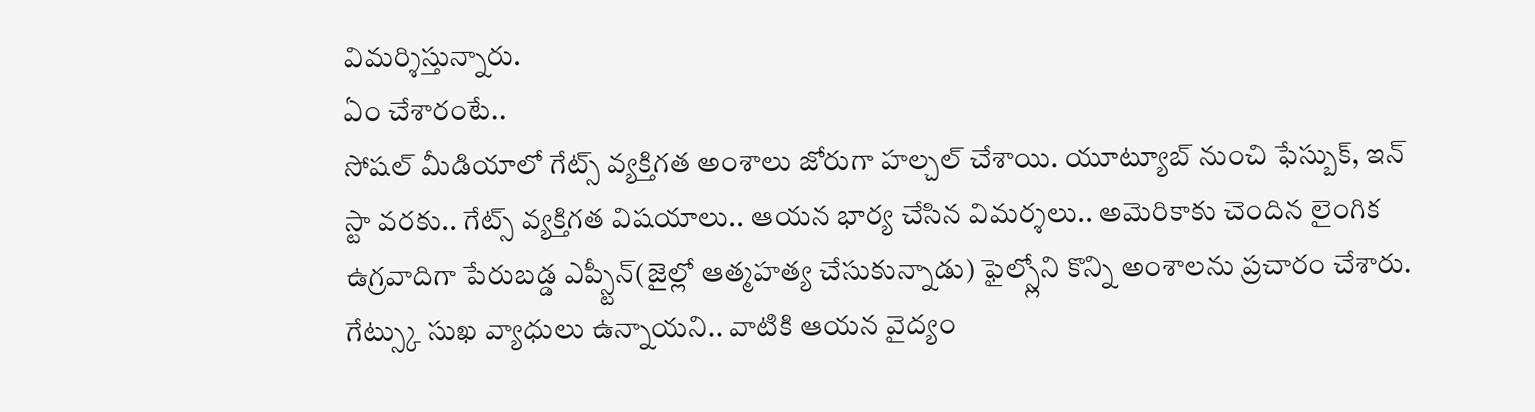విమర్శిస్తున్నారు.
ఏం చేశారంటే..
సోషల్ మీడియాలో గేట్స్ వ్యక్తిగత అంశాలు జోరుగా హల్చల్ చేశాయి. యూట్యూబ్ నుంచి ఫేస్బుక్, ఇన్ స్టా వరకు.. గేట్స్ వ్యక్తిగత విషయాలు.. ఆయన భార్య చేసిన విమర్శలు.. అమెరికాకు చెందిన లైంగిక ఉగ్రవాదిగా పేరుబడ్డ ఎప్స్టీన్(జైల్లో ఆత్మహత్య చేసుకున్నాడు) ఫైల్స్లోని కొన్ని అంశాలను ప్రచారం చేశారు. గేట్స్కు సుఖ వ్యాధులు ఉన్నాయని.. వాటికి ఆయన వైద్యం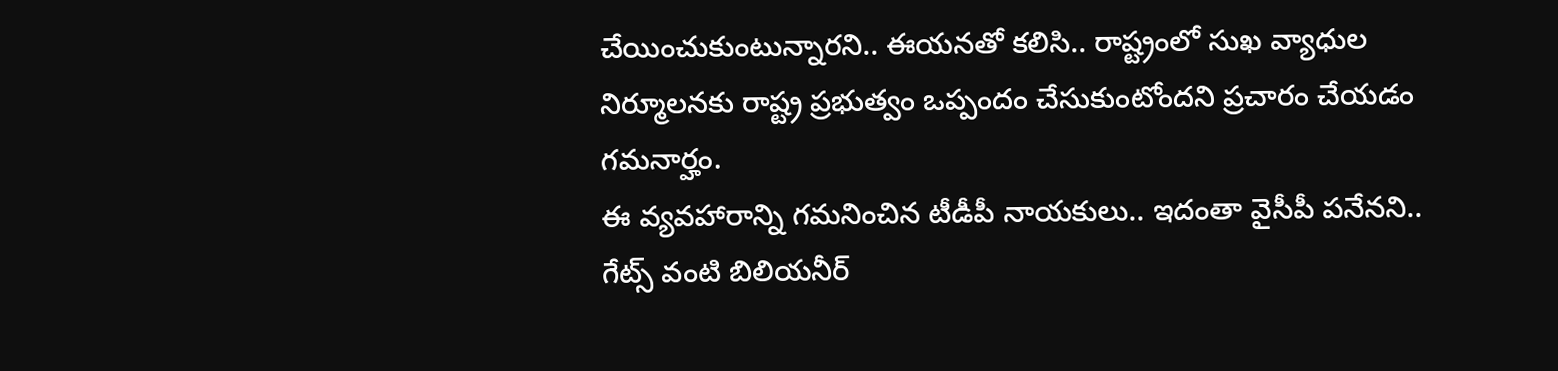చేయించుకుంటున్నారని.. ఈయనతో కలిసి.. రాష్ట్రంలో సుఖ వ్యాధుల నిర్మూలనకు రాష్ట్ర ప్రభుత్వం ఒప్పందం చేసుకుంటోందని ప్రచారం చేయడం గమనార్హం.
ఈ వ్యవహారాన్ని గమనించిన టీడీపీ నాయకులు.. ఇదంతా వైసీపీ పనేనని.. గేట్స్ వంటి బిలియనీర్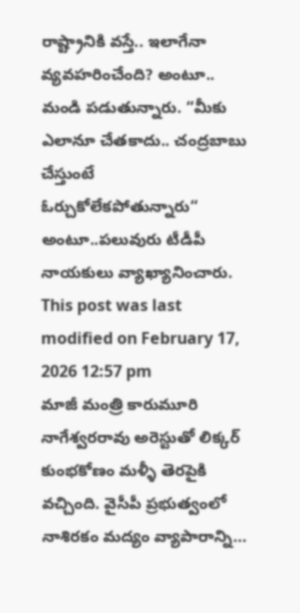రాష్ట్రానికి వస్తే.. ఇలాగేనా వ్యవహరించేంది? అంటూ.. మండి పడుతున్నారు. “మీకు ఎలానూ చేతకాదు.. చంద్రబాబు చేస్తుంటే ఓర్చుకోలేకపోతున్నారు“ అంటూ..పలువురు టీడీపీ నాయకులు వ్యాఖ్యానించారు.
This post was last modified on February 17, 2026 12:57 pm
మాజీ మంత్రి కారుమూరి నాగేశ్వరరావు అరెస్టుతో లిక్కర్ కుంభకోణం మళ్ళీ తెరపైకి వచ్చింది. వైసీపీ ప్రభుత్వంలో నాశిరకం మద్యం వ్యాపారాన్ని…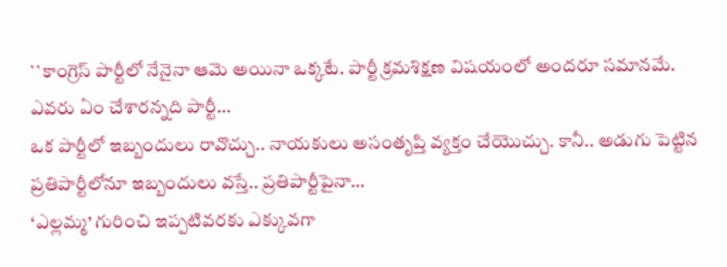``కాంగ్రెస్ పార్టీలో నేనైనా ఆమె అయినా ఒక్కటే. పార్టీ క్రమశిక్షణ విషయంలో అందరూ సమానమే. ఎవరు ఏం చేశారన్నది పార్టీ…
ఒక పార్టీలో ఇబ్బందులు రావొచ్చు.. నాయకులు అసంతృప్తి వ్యక్తం చేయొచ్చు. కానీ.. అడుగు పెట్టిన ప్రతిపార్టీలోనూ ఇబ్బందులు వస్తే.. ప్రతిపార్టీపైనా…
‘ఎల్లమ్మ’ గురించి ఇప్పటివరకు ఎక్కువగా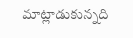మాట్లాడుకున్నది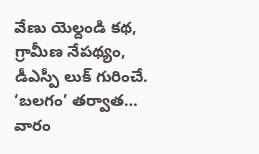వేణు యెల్దండి కథ, గ్రామీణ నేపథ్యం, డీఎస్పీ లుక్ గురించే. ‘బలగం’ తర్వాత…
వారం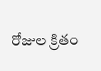రోజుల క్రితం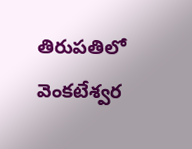తిరుపతిలో వెంకటేశ్వర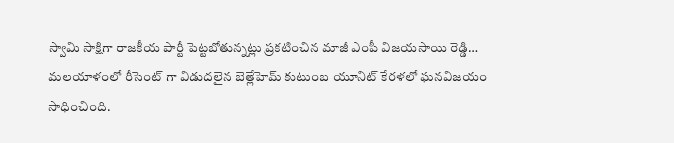స్వామి సాక్షిగా రాజకీయ పార్టీ పెట్టబోతున్నట్లు ప్రకటించిన మాజీ ఎంపీ విజయసాయి రెడ్డి…
మలయాళంలో రీసెంట్ గా విడుదలైన బెత్లేహెమ్ కుటుంబ యూనిట్ కేరళలో ఘనవిజయం సాధించింది.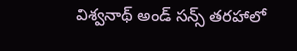విశ్వనాథ్ అండ్ సన్స్ తరహాలో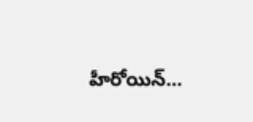హీరోయిన్…